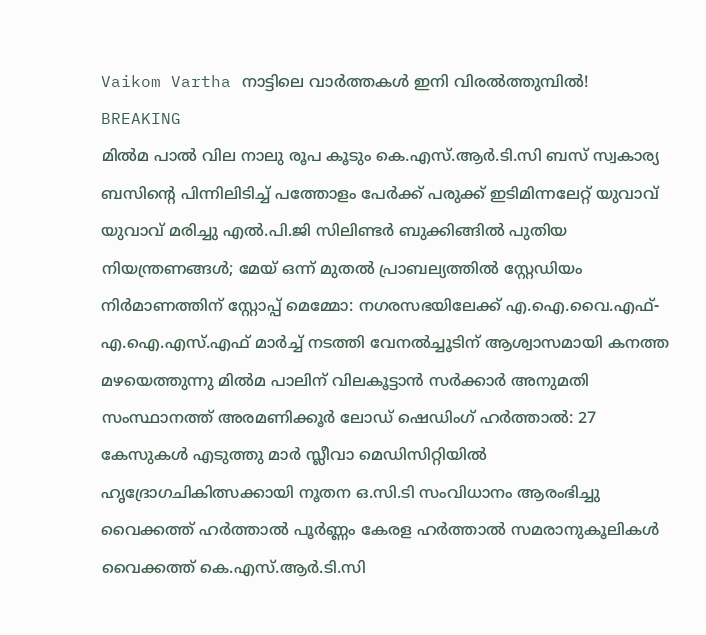Vaikom Vartha നാട്ടിലെ വാർത്തകൾ ഇനി വിരൽത്തുമ്പിൽ!
BREAKING
മിൽമ പാല്‍ വില നാലു രൂപ കൂടും കെ.എസ്.ആർ.ടി.സി ബസ് സ്വകാര്യ ബസിന്റെ പിന്നിലിടിച്ച് പത്തോളം പേർക്ക് പരുക്ക് ഇടിമിന്നലേറ്റ് യുവാവ് യുവാവ് മരിച്ചു എല്‍.പി.ജി സിലിണ്ടര്‍ ബുക്കിങ്ങില്‍ പുതിയ നിയന്ത്രണങ്ങള്‍; മേയ് ഒന്ന് മുതല്‍ പ്രാബല്യത്തില്‍ സ്റ്റേഡിയം നിര്‍മാണത്തിന് സ്റ്റോപ്പ് മെമ്മോ: നഗരസഭയിലേക്ക് എ.ഐ.വൈ.എഫ്-എ.ഐ.എസ്.എഫ് മാര്‍ച്ച് നടത്തി വേനല്‍ച്ചൂടിന് ആശ്വാസമായി കനത്ത മഴയെത്തുന്നു മിൽമ പാലിന് വിലകൂട്ടാൻ സർക്കാർ അനുമതി സംസ്ഥാനത്ത് അരമണിക്കൂർ ലോഡ് ഷെഡിംഗ് ഹർത്താൽ: 27 കേസുകൾ എടുത്തു മാർ സ്ലീവാ മെഡിസിറ്റിയിൽ ഹൃദ്രോഗചികിത്സക്കായി നൂതന ഒ.സി.ടി സംവിധാനം ആരംഭിച്ചു വൈക്കത്ത് ഹർത്താൽ പൂർണ്ണം കേരള ഹർത്താൽ സമരാനുകൂലികൾ വൈക്കത്ത് കെ.എസ്.ആർ.ടി.സി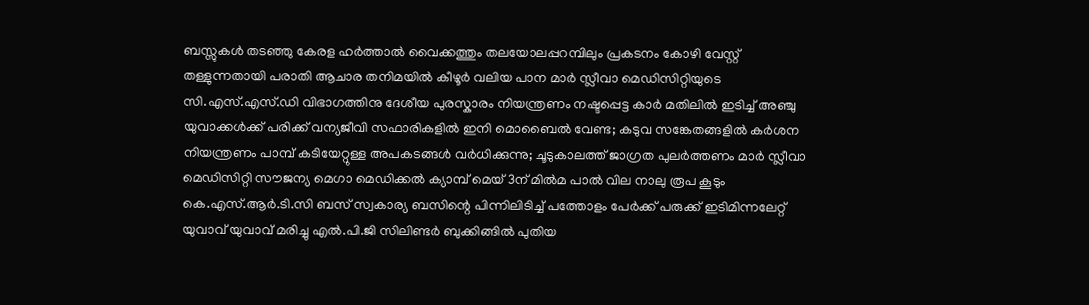ബസ്സുകൾ തടഞ്ഞു കേരള ഹർത്താൽ വൈക്കത്തും തലയോലപ്പറമ്പിലും പ്രകടനം കോഴി വേസ്റ്റ് തള്ളുന്നതായി പരാതി ആചാര തനിമയിൽ കീഴൂർ വലിയ പാന മാർ സ്ലീവാ മെഡിസിറ്റിയുടെ സി.എസ്.എസ്.ഡി വിഭാഗത്തിനു ദേശീയ പുരസ്കാരം നിയന്ത്രണം നഷ്ടപ്പെട്ട കാർ മതിലിൽ ഇടിച്ച് അഞ്ചു യുവാക്കൾക്ക് പരിക്ക് വന്യജീവി സഫാരികളിൽ ഇനി മൊബൈൽ വേണ്ട; കടുവ സങ്കേതങ്ങളിൽ കർശന നിയന്ത്രണം പാമ്പ് കടിയേറ്റുള്ള അപകടങ്ങൾ വർധിക്കുന്നു; ചൂടുകാലത്ത് ജാഗ്രത പുലർത്തണം മാർ സ്ലീവാ മെഡിസിറ്റി സൗജന്യ മെഗാ മെഡിക്കൽ ക്യാമ്പ് മെയ് 3ന് മിൽമ പാല്‍ വില നാലു രൂപ കൂടും കെ.എസ്.ആർ.ടി.സി ബസ് സ്വകാര്യ ബസിന്റെ പിന്നിലിടിച്ച് പത്തോളം പേർക്ക് പരുക്ക് ഇടിമിന്നലേറ്റ് യുവാവ് യുവാവ് മരിച്ചു എല്‍.പി.ജി സിലിണ്ടര്‍ ബുക്കിങ്ങില്‍ പുതിയ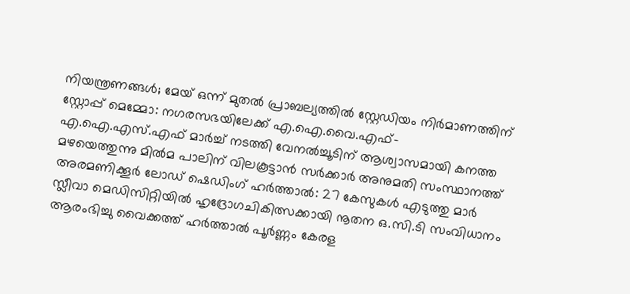നിയന്ത്രണങ്ങള്‍; മേയ് ഒന്ന് മുതല്‍ പ്രാബല്യത്തില്‍ സ്റ്റേഡിയം നിര്‍മാണത്തിന് സ്റ്റോപ്പ് മെമ്മോ: നഗരസഭയിലേക്ക് എ.ഐ.വൈ.എഫ്-എ.ഐ.എസ്.എഫ് മാര്‍ച്ച് നടത്തി വേനല്‍ച്ചൂടിന് ആശ്വാസമായി കനത്ത മഴയെത്തുന്നു മിൽമ പാലിന് വിലകൂട്ടാൻ സർക്കാർ അനുമതി സംസ്ഥാനത്ത് അരമണിക്കൂർ ലോഡ് ഷെഡിംഗ് ഹർത്താൽ: 27 കേസുകൾ എടുത്തു മാർ സ്ലീവാ മെഡിസിറ്റിയിൽ ഹൃദ്രോഗചികിത്സക്കായി നൂതന ഒ.സി.ടി സംവിധാനം ആരംഭിച്ചു വൈക്കത്ത് ഹർത്താൽ പൂർണ്ണം കേരള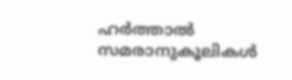ഹർത്താൽ സമരാനുകൂലികൾ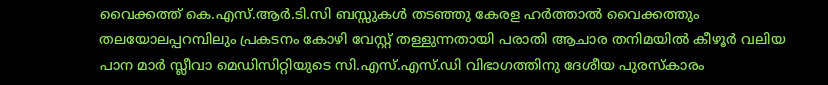വൈക്കത്ത് കെ.എസ്.ആർ.ടി.സി ബസ്സുകൾ തടഞ്ഞു കേരള ഹർത്താൽ വൈക്കത്തും തലയോലപ്പറമ്പിലും പ്രകടനം കോഴി വേസ്റ്റ് തള്ളുന്നതായി പരാതി ആചാര തനിമയിൽ കീഴൂർ വലിയ പാന മാർ സ്ലീവാ മെഡിസിറ്റിയുടെ സി.എസ്.എസ്.ഡി വിഭാഗത്തിനു ദേശീയ പുരസ്കാരം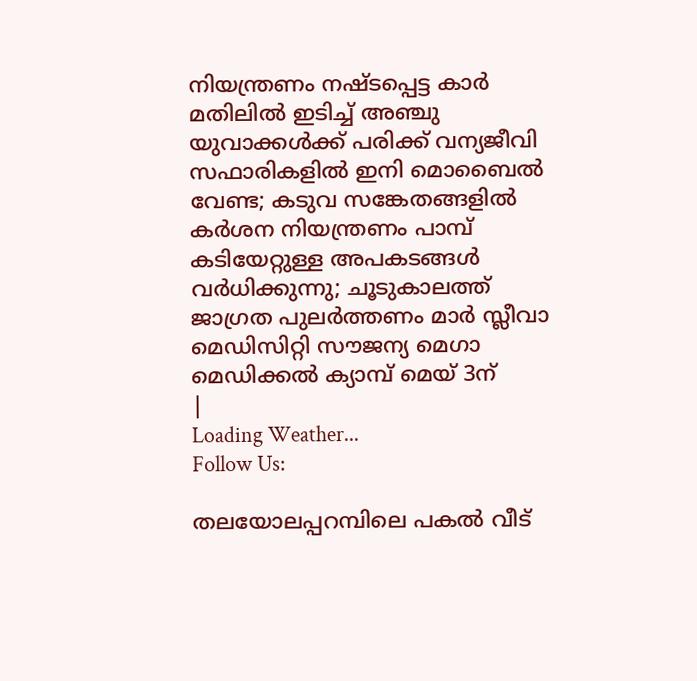നിയന്ത്രണം നഷ്ടപ്പെട്ട കാർ മതിലിൽ ഇടിച്ച് അഞ്ചു യുവാക്കൾക്ക് പരിക്ക് വന്യജീവി സഫാരികളിൽ ഇനി മൊബൈൽ വേണ്ട; കടുവ സങ്കേതങ്ങളിൽ കർശന നിയന്ത്രണം പാമ്പ് കടിയേറ്റുള്ള അപകടങ്ങൾ വർധിക്കുന്നു; ചൂടുകാലത്ത് ജാഗ്രത പുലർത്തണം മാർ സ്ലീവാ മെഡിസിറ്റി സൗജന്യ മെഗാ മെഡിക്കൽ ക്യാമ്പ് മെയ് 3ന്
|
Loading Weather...
Follow Us:

തലയോലപ്പറമ്പിലെ പകൽ വീട്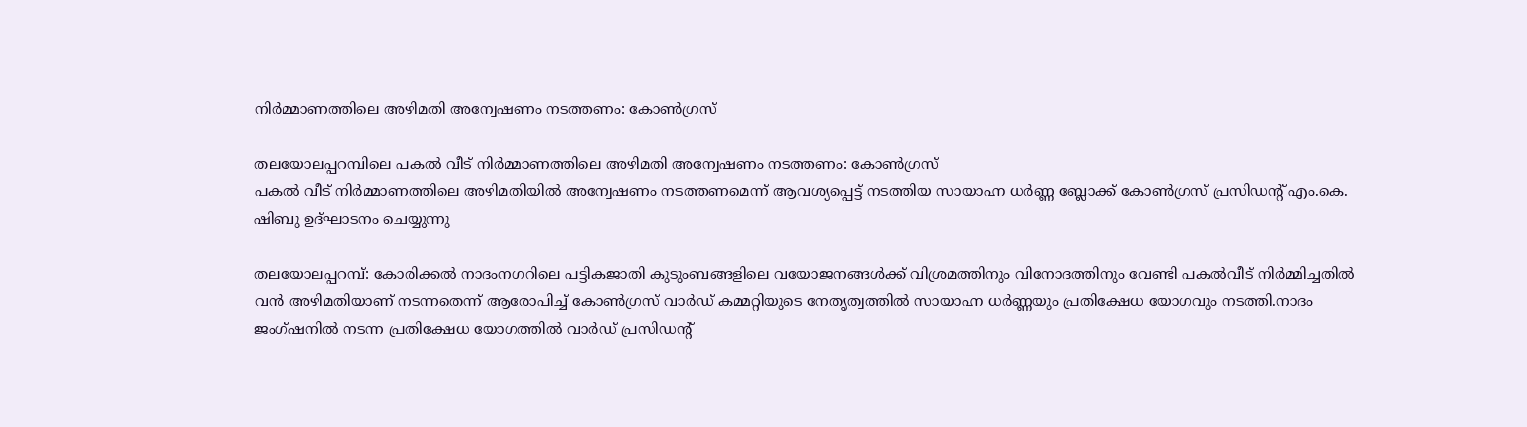നിർമ്മാണത്തിലെ അഴിമതി അന്വേഷണം നടത്തണം: കോൺഗ്രസ്

തലയോലപ്പറമ്പിലെ പകൽ വീട് നിർമ്മാണത്തിലെ അഴിമതി അന്വേഷണം നടത്തണം: കോൺഗ്രസ്
പകൽ വീട് നിർമ്മാണത്തിലെ അഴിമതിയിൽ അന്വേഷണം നടത്തണമെന്ന് ആവശ്യപ്പെട്ട് നടത്തിയ സായാഹ്ന ധർണ്ണ ബ്ലോക്ക് കോൺഗ്രസ് പ്രസിഡൻ്റ് എം.കെ. ഷിബു ഉദ്ഘാടനം ചെയ്യുന്നു

തലയോലപ്പറമ്പ്: കോരിക്കൽ നാദംനഗറിലെ പട്ടികജാതി കുടുംബങ്ങളിലെ വയോജനങ്ങൾക്ക് വിശ്രമത്തിനും വിനോദത്തിനും വേണ്ടി പകൽവീട് നിർമ്മിച്ചതിൽ വൻ അഴിമതിയാണ് നടന്നതെന്ന് ആരോപിച്ച് കോൺഗ്രസ് വാർഡ് കമ്മറ്റിയുടെ നേതൃത്വത്തിൽ സായാഹ്ന ധർണ്ണയും പ്രതിക്ഷേധ യോഗവും നടത്തി.നാദം ജംഗ്ഷനിൽ നടന്ന പ്രതിക്ഷേധ യോഗത്തിൽ വാർഡ് പ്രസിഡൻ്റ്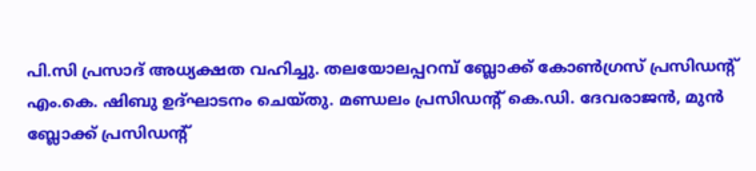പി.സി പ്രസാദ് അധ്യക്ഷത വഹിച്ചു. തലയോലപ്പറമ്പ് ബ്ലോക്ക് കോൺഗ്രസ് പ്രസിഡൻ്റ് എം.കെ. ഷിബു ഉദ്ഘാടനം ചെയ്തു. മണ്ഡലം പ്രസിഡൻ്റ് കെ.ഡി. ദേവരാജൻ, മുൻ ബ്ലോക്ക് പ്രസിഡൻ്റ്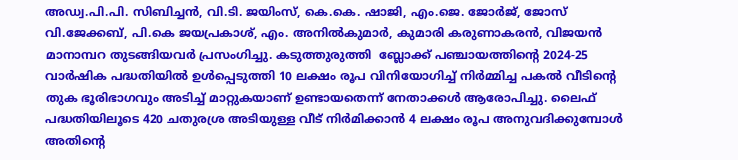അഡ്വ.പി.പി. സിബിച്ചൻ, വി.ടി. ജയിംസ്, കെ.കെ. ഷാജി, എം.ജെ. ജോർജ്, ജോസ് വി.ജേക്കബ്, പി.കെ ജയപ്രകാശ്, എം. അനിൽകുമാർ, കുമാരി കരുണാകരൻ, വിജയൻ മാനാമ്പറ തുടങ്ങിയവർ പ്രസംഗിച്ചു. കടുത്തുരുത്തി  ബ്ലോക്ക് പഞ്ചായത്തിൻ്റെ 2024-25 വാർഷിക പദ്ധതിയിൽ ഉൾപ്പെടുത്തി 10 ലക്ഷം രൂപ വിനിയോഗിച്ച് നിർമ്മിച്ച പകൽ വീടിൻ്റെ തുക ഭൂരിഭാഗവും അടിച്ച് മാറ്റുകയാണ് ഉണ്ടായതെന്ന് നേതാക്കൾ ആരോപിച്ചു. ലൈഫ് പദ്ധതിയിലൂടെ 420 ചതുരശ്ര അടിയുള്ള വീട് നിർമിക്കാൻ 4 ലക്ഷം രൂപ അനുവദിക്കുമ്പോൾ അതിൻ്റെ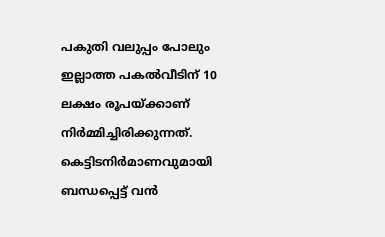പകുതി വലുപ്പം പോലും ഇല്ലാത്ത പകൽവീടിന് 10 ലക്ഷം രൂപയ്ക്കാണ് നിർമ്മിച്ചിരിക്കുന്നത്. കെട്ടിടനിർമാണവുമായി ബന്ധപ്പെട്ട് വൻ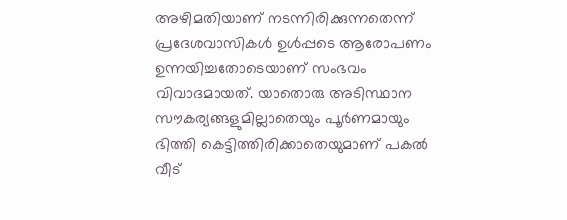അഴിമതിയാണ് നടന്നിരിക്കുന്നതെന്ന് പ്രദേശവാസികൾ ഉൾപ്പടെ ആരോപണം ഉന്നയിച്ചതോടെയാണ് സംഭവം വിവാദമായത്. യാതൊരു അടിസ്ഥാന സൗകര്യങ്ങളുമില്ലാതെയും പൂർണമായും ഭിത്തി കെട്ടിത്തിരിക്കാതെയുമാണ് പകൽ വീട്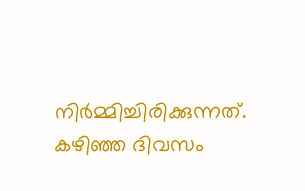നിർമ്മിച്ചിരിക്കുന്നത്. കഴിഞ്ഞ ദിവസം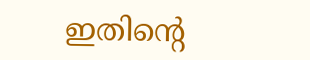ഇതിൻ്റെ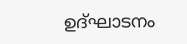ഉദ്ഘാടനം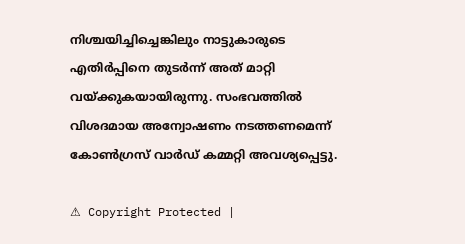നിശ്ചയിച്ചിച്ചെങ്കിലും നാട്ടുകാരുടെ എതിർപ്പിനെ തുടർന്ന് അത് മാറ്റി വയ്ക്കുകയായിരുന്നു. സംഭവത്തിൽ വിശദമായ അന്വോഷണം നടത്തണമെന്ന് കോൺഗ്രസ് വാർഡ് കമ്മറ്റി അവശ്യപ്പെട്ടു.

⚠ Copyright Protected |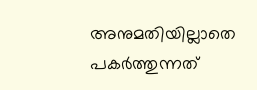അനുമതിയില്ലാതെ പകർത്തുന്നത്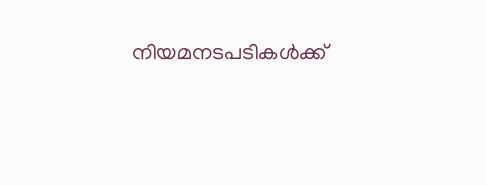നിയമനടപടികൾക്ക്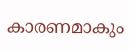കാരണമാകും